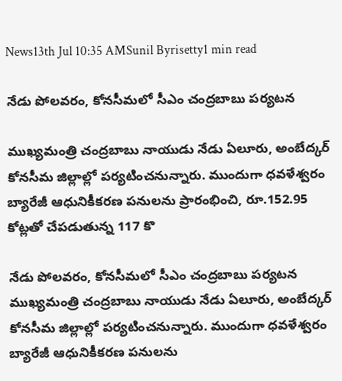News13th Jul 10:35 AMSunil Byrisetty1 min read

నేడు పోలవరం, కోనసీమలో సీఎం చంద్రబాబు పర్యటన

ముఖ్యమంత్రి చంద్రబాబు నాయుడు నేడు ఏలూరు, అంబేద్కర్ కోనసీమ జిల్లాల్లో పర్యటించనున్నారు. ముందుగా ధవళేశ్వరం బ్యారేజీ ఆధునికీకరణ పనులను ప్రారంభించి, రూ.152.95 కోట్లతో చేపడుతున్న 117 కొ

నేడు పోలవరం, కోనసీమలో సీఎం చంద్రబాబు పర్యటన
ముఖ్యమంత్రి చంద్రబాబు నాయుడు నేడు ఏలూరు, అంబేద్కర్ కోనసీమ జిల్లాల్లో పర్యటించనున్నారు. ముందుగా ధవళేశ్వరం బ్యారేజీ ఆధునికీకరణ పనులను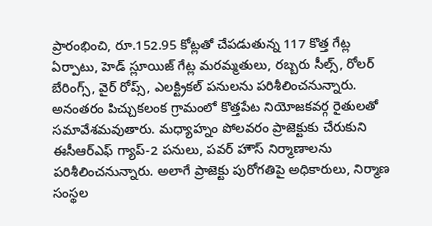ప్రారంభించి, రూ.152.95 కోట్లతో చేపడుతున్న 117 కొత్త గేట్ల ఏర్పాటు, హెడ్ స్లూయిజ్ గేట్ల మరమ్మతులు, రబ్బరు సీల్స్, రోలర్ బేరింగ్స్, వైర్ రోప్స్, ఎలక్ట్రికల్ పనులను పరిశీలించనున్నారు. అనంతరం పిచ్చుకలంక గ్రామంలో కొత్తపేట నియోజకవర్గ రైతులతో సమావేశమవుతారు. మధ్యాహ్నం పోలవరం ప్రాజెక్టుకు చేరుకుని ఈసీఆర్ఎఫ్ గ్యాప్-2 పనులు, పవర్ హౌస్ నిర్మాణాలను పరిశీలించనున్నారు. అలాగే ప్రాజెక్టు పురోగతిపై అధికారులు, నిర్మాణ సంస్థల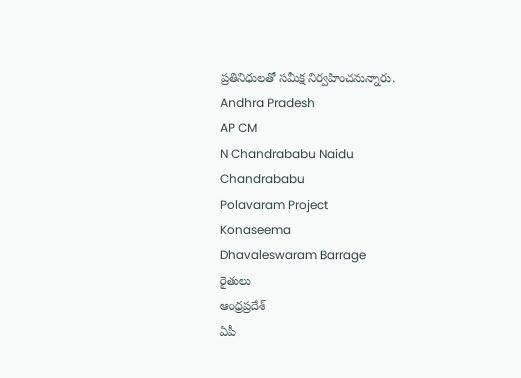ప్రతినిధులతో సమీక్ష నిర్వహించనున్నారు.
Andhra Pradesh
AP CM
N Chandrababu Naidu
Chandrababu
Polavaram Project
Konaseema
Dhavaleswaram Barrage
రైతులు
ఆంధ్రప్రదేశ్
ఏపీ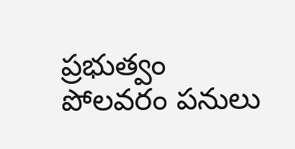ప్రభుత్వం
పోలవరం పనులు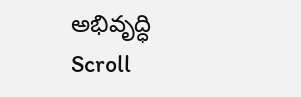అభివృద్ధి
Scroll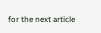for the next article